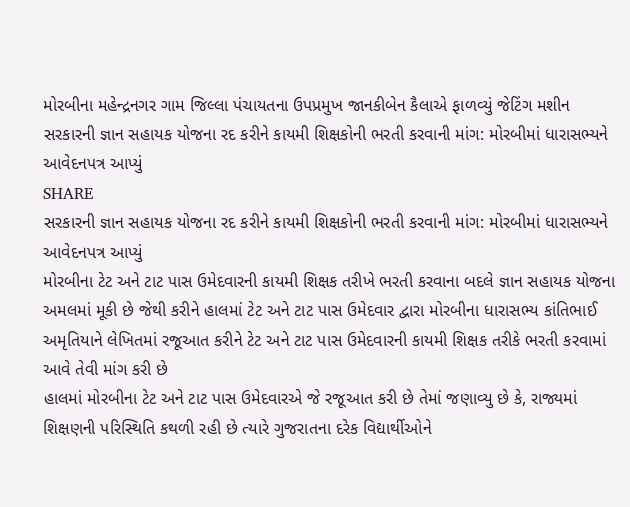મોરબીના મહેન્દ્રનગર ગામ જિલ્લા પંચાયતના ઉપપ્રમુખ જાનકીબેન કૈલાએ ફાળવ્યું જેટિંગ મશીન
સરકારની જ્ઞાન સહાયક યોજના રદ કરીને કાયમી શિક્ષકોની ભરતી કરવાની માંગ: મોરબીમાં ધારાસભ્યને આવેદનપત્ર આપ્યું
SHARE
સરકારની જ્ઞાન સહાયક યોજના રદ કરીને કાયમી શિક્ષકોની ભરતી કરવાની માંગ: મોરબીમાં ધારાસભ્યને આવેદનપત્ર આપ્યું
મોરબીના ટેટ અને ટાટ પાસ ઉમેદવારની કાયમી શિક્ષક તરીખે ભરતી કરવાના બદલે જ્ઞાન સહાયક યોજના અમલમાં મૂકી છે જેથી કરીને હાલમાં ટેટ અને ટાટ પાસ ઉમેદવાર દ્વારા મોરબીના ધારાસભ્ય કાંતિભાઈ અમૃતિયાને લેખિતમાં રજૂઆત કરીને ટેટ અને ટાટ પાસ ઉમેદવારની કાયમી શિક્ષક તરીકે ભરતી કરવામાં આવે તેવી માંગ કરી છે
હાલમાં મોરબીના ટેટ અને ટાટ પાસ ઉમેદવારએ જે રજૂઆત કરી છે તેમાં જણાવ્યુ છે કે, રાજ્યમાં શિક્ષણની પરિસ્થિતિ કથળી રહી છે ત્યારે ગુજરાતના દરેક વિદ્યાર્થીઓને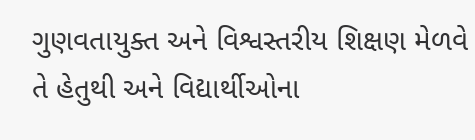ગુણવતાયુક્ત અને વિશ્વસ્તરીય શિક્ષણ મેળવે તે હેતુથી અને વિદ્યાર્થીઓના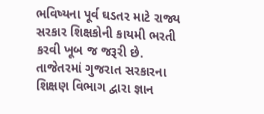ભવિષ્યના પૂર્વ ઘડતર માટે રાજ્ય સરકાર શિક્ષકોની કાયમી ભરતી કરવી ખૂબ જ જરૂરી છે. તાજેતરમાં ગુજરાત સરકારના શિક્ષણ વિભાગ દ્વારા જ્ઞાન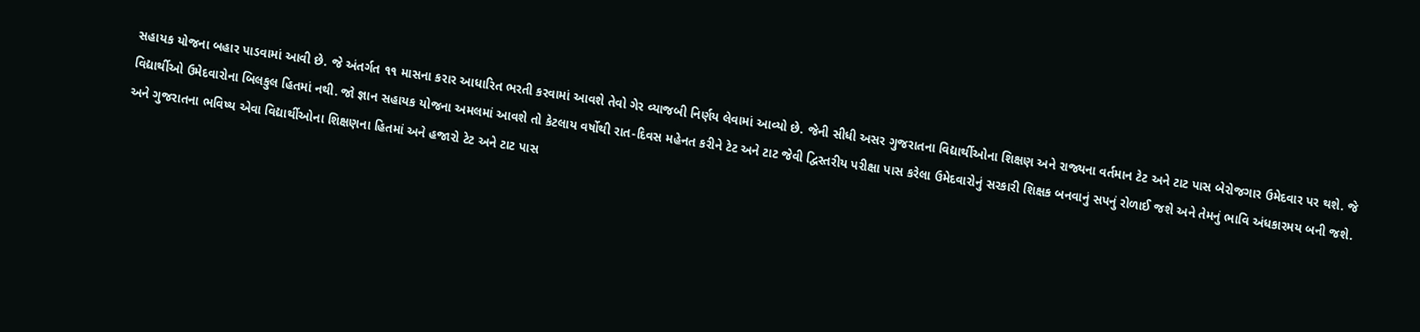સહાયક યોજના બહાર પાડવામાં આવી છે. જે અંતર્ગત ૧૧ માસના કરાર આધારિત ભરતી કરવામાં આવશે તેવો ગેર વ્યાજબી નિર્ણય લેવામાં આવ્યો છે. જેની સીધી અસર ગુજરાતના વિદ્યાર્થીઓના શિક્ષણ અને રાજ્યના વર્તમાન ટેટ અને ટાટ પાસ બેરોજગાર ઉમેદવાર પર થશે. જે વિદ્યાર્થીઓ ઉમેદવારોના બિલકુલ હિતમાં નથી. જો જ્ઞાન સહાયક યોજના અમલમાં આવશે તો કેટલાય વર્ષોથી રાત-દિવસ મહેનત કરીને ટેટ અને ટાટ જેવી દ્વિસ્તરીય પરીક્ષા પાસ કરેલા ઉમેદવારોનું સરકારી શિક્ષક બનવાનું સપનું રોળાઈ જશે અને તેમનું ભાવિ અંધકારમય બની જશે. અને ગુજરાતના ભવિષ્ય એવા વિદ્યાર્થીઓના શિક્ષણના હિતમાં અને હજારો ટેટ અને ટાટ પાસ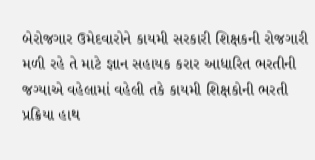બેરોજગાર ઉમેદવારોને કાયમી સરકારી શિક્ષકની રોજગારી મળી રહે તે માટે જ્ઞાન સહાયક કરાર આધારિત ભરતીની જગ્યાએ વહેલામાં વહેલી તકે કાયમી શિક્ષકોની ભરતી પ્રક્રિયા હાથ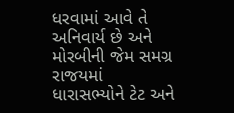ધરવામાં આવે તે અનિવાર્ય છે અને મોરબીની જેમ સમગ્ર રાજયમાં ધારાસભ્યોને ટેટ અને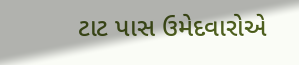ટાટ પાસ ઉમેદવારોએ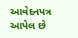આવેદનપત્ર આપેલ છે